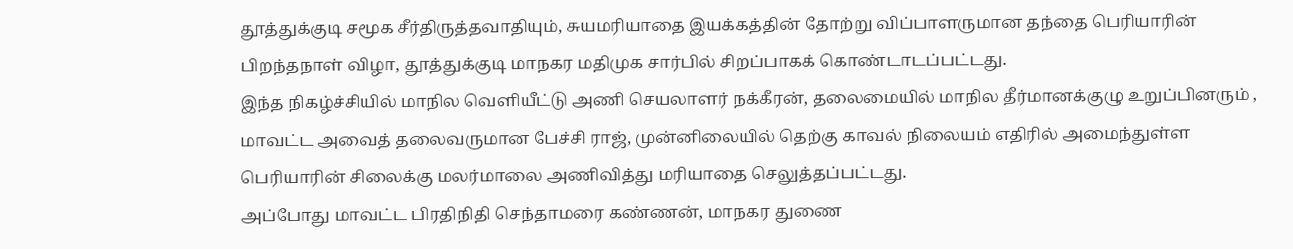தூத்துக்குடி சமூக சீர்திருத்தவாதியும், சுயமரியாதை இயக்கத்தின் தோற்று விப்பாளருமான தந்தை பெரியாரின் பிறந்தநாள் விழா, தூத்துக்குடி மாநகர மதிமுக சார்பில் சிறப்பாகக் கொண்டாடப்பட்டது.
இந்த நிகழ்ச்சியில் மாநில வெளியீட்டு அணி செயலாளர் நக்கீரன், தலைமையில் மாநில தீர்மானக்குழு உறுப்பினரும் , மாவட்ட அவைத் தலைவருமான பேச்சி ராஜ், முன்னிலையில் தெற்கு காவல் நிலையம் எதிரில் அமைந்துள்ள பெரியாரின் சிலைக்கு மலர்மாலை அணிவித்து மரியாதை செலுத்தப்பட்டது.
அப்போது மாவட்ட பிரதிநிதி செந்தாமரை கண்ணன், மாநகர துணை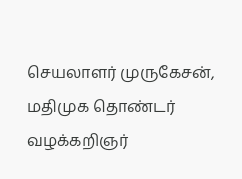செயலாளர் முருகேசன், மதிமுக தொண்டர் வழக்கறிஞர்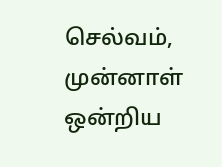செல்வம், முன்னாள் ஒன்றிய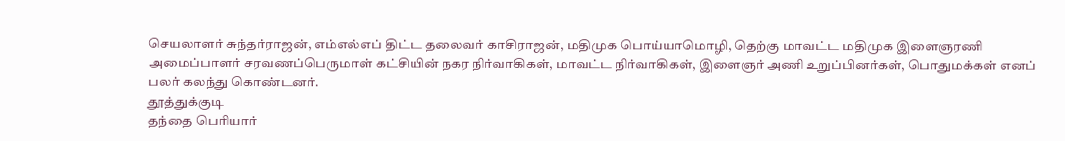செயலாளர் சுந்தர்ராஜன், எம்எல்எப் திட்ட தலைவர் காசிராஜன், மதிமுக பொய்யாமொழி, தெற்கு மாவட்ட மதிமுக இளைஞரணி அமைப்பாளர் சரவணப்பெருமாள் கட்சியின் நகர நிர்வாகிகள், மாவட்ட நிர்வாகிகள், இளைஞர் அணி உறுப்பினர்கள், பொதுமக்கள் எனப் பலர் கலந்து கொண்டனர்.
தூத்துக்குடி
தந்தை பெரியார்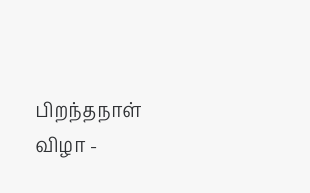பிறந்தநாள் விழா -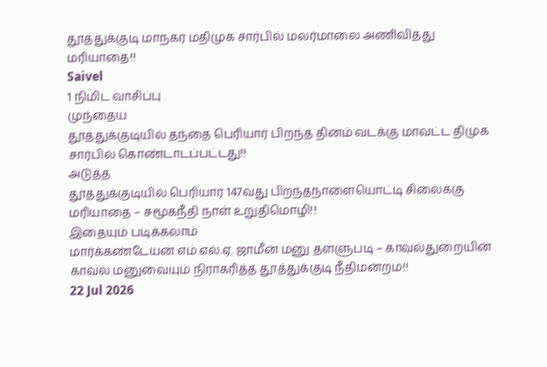தூத்துக்குடி மாநகர மதிமுக சார்பில் மலர்மாலை அணிவித்து மரியாதை!!
Saivel
1 நிமிட வாசிப்பு
முந்தைய
தூத்துக்குடியில் தந்தை பெரியார் பிறந்த தினம் வடக்கு மாவட்ட திமுக சார்பில் கொண்டாடப்பட்டது!!
அடுத்த
தூத்துக்குடியில் பெரியார் 147வது பிறந்தநாளையொட்டி சிலைக்கு மரியாதை – சமூகநீதி நாள் உறுதிமொழி!!
இதையும் படிக்கலாம்
மார்க்கண்டேயன் எம்.எல்.ஏ. ஜாமீன் மனு தள்ளுபடி – காவல்துறையின் காவல் மனுவையும் நிராகரித்த தூத்துக்குடி நீதிமன்றம்!!
22 Jul 2026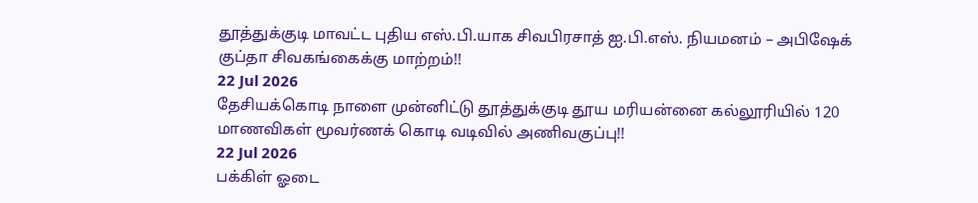தூத்துக்குடி மாவட்ட புதிய எஸ்.பி.யாக சிவபிரசாத் ஐ.பி.எஸ். நியமனம் – அபிஷேக் குப்தா சிவகங்கைக்கு மாற்றம்!!
22 Jul 2026
தேசியக்கொடி நாளை முன்னிட்டு தூத்துக்குடி தூய மரியன்னை கல்லூரியில் 120 மாணவிகள் மூவர்ணக் கொடி வடிவில் அணிவகுப்பு!!
22 Jul 2026
பக்கிள் ஓடை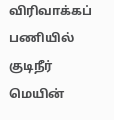விரிவாக்கப் பணியில் குடிநீர் மெயின்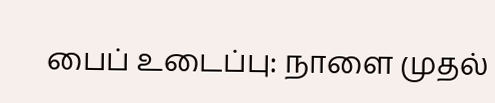பைப் உடைப்பு: நாளை முதல்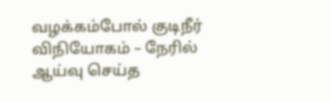வழக்கம்போல் குடிநீர் விநியோகம் – நேரில் ஆய்வு செய்த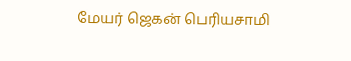மேயர் ஜெகன் பெரியசாமி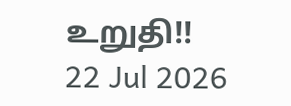உறுதி!!
22 Jul 2026